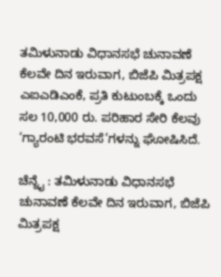ತಮಿಳುನಾಡು ವಿಧಾನಸಭೆ ಚುನಾವಣೆ ಕೆಲವೇ ದಿನ ಇರುವಾಗ, ಬಿಜೆಪಿ ಮಿತ್ರಪಕ್ಷ ಎಐಎಡಿಎಂಕೆ, ಪ್ರತಿ ಕುಟುಂಬಕ್ಕೆ ಒಂದು ಸಲ 10,000 ರು. ಪರಿಹಾರ ಸೇರಿ ಕೆಲವು ‘ಗ್ಯಾರಂಟಿ ಭರವಸೆ’ಗಳನ್ನು ಘೋಷಿಸಿದೆ.

ಚೆನ್ನೈ : ತಮಿಳುನಾಡು ವಿಧಾನಸಭೆ ಚುನಾವಣೆ ಕೆಲವೇ ದಿನ ಇರುವಾಗ, ಬಿಜೆಪಿ ಮಿತ್ರಪಕ್ಷ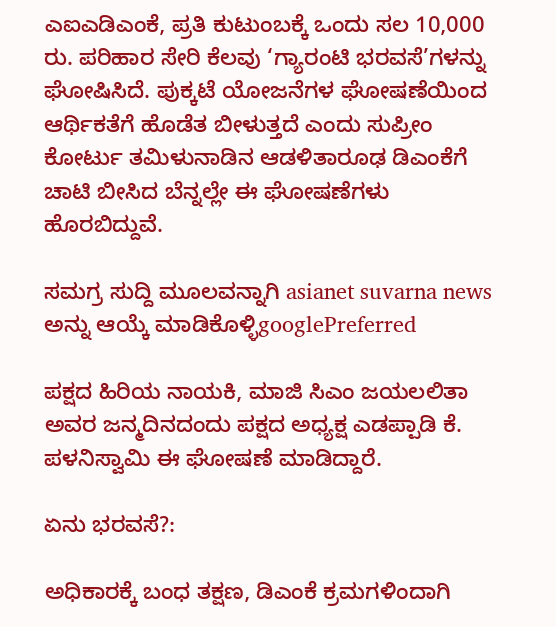ಎಐಎಡಿಎಂಕೆ, ಪ್ರತಿ ಕುಟುಂಬಕ್ಕೆ ಒಂದು ಸಲ 10,000 ರು. ಪರಿಹಾರ ಸೇರಿ ಕೆಲವು ‘ಗ್ಯಾರಂಟಿ ಭರವಸೆ’ಗಳನ್ನು ಘೋಷಿಸಿದೆ. ಪುಕ್ಕಟೆ ಯೋಜನೆಗಳ ಘೋಷಣೆಯಿಂದ ಆರ್ಥಿಕತೆಗೆ ಹೊಡೆತ ಬೀಳುತ್ತದೆ ಎಂದು ಸುಪ್ರೀಂ ಕೋರ್ಟು ತಮಿಳುನಾಡಿನ ಆಡಳಿತಾರೂಢ ಡಿಎಂಕೆಗೆ ಚಾಟಿ ಬೀಸಿದ ಬೆನ್ನಲ್ಲೇ ಈ ಘೋಷಣೆಗಳು ಹೊರಬಿದ್ದುವೆ.

ಸಮಗ್ರ ಸುದ್ದಿ ಮೂಲವನ್ನಾಗಿ asianet suvarna news ಅನ್ನು ಆಯ್ಕೆ ಮಾಡಿಕೊಳ್ಳಿgooglePreferred

ಪಕ್ಷದ ಹಿರಿಯ ನಾಯಕಿ, ಮಾಜಿ ಸಿಎಂ ಜಯಲಲಿತಾ ಅವರ ಜನ್ಮದಿನದಂದು ಪಕ್ಷದ ಅಧ್ಯಕ್ಷ ಎಡಪ್ಪಾಡಿ ಕೆ. ಪಳನಿಸ್ವಾಮಿ ಈ ಘೋಷಣೆ ಮಾಡಿದ್ದಾರೆ.

ಏನು ಭರವಸೆ?:

ಅಧಿಕಾರಕ್ಕೆ ಬಂಧ ತಕ್ಷಣ, ಡಿಎಂಕೆ ಕ್ರಮಗಳಿಂದಾಗಿ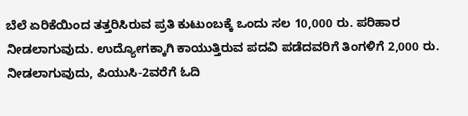ಬೆಲೆ ಏರಿಕೆಯಿಂದ ತತ್ತರಿಸಿರುವ ಪ್ರತಿ ಕುಟುಂಬಕ್ಕೆ ಒಂದು ಸಲ 10,000 ರು. ಪರಿಹಾರ ನೀಡಲಾಗುವುದು. ಉದ್ಯೋಗಕ್ಕಾಗಿ ಕಾಯುತ್ತಿರುವ ಪದವಿ ಪಡೆದವರಿಗೆ ತಿಂಗಳಿಗೆ 2,000 ರು. ನೀಡಲಾಗುವುದು, ಪಿಯುಸಿ-2ವರೆಗೆ ಓದಿ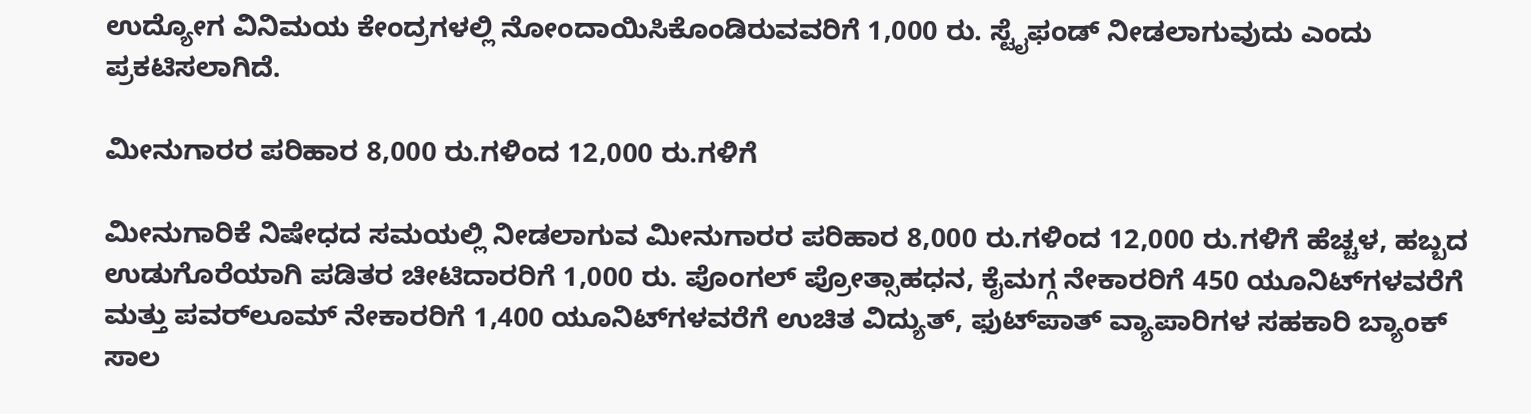ಉದ್ಯೋಗ ವಿನಿಮಯ ಕೇಂದ್ರಗಳಲ್ಲಿ ನೋಂದಾಯಿಸಿಕೊಂಡಿರುವವರಿಗೆ 1,000 ರು. ಸ್ಟೈಫಂಡ್ ನೀಡಲಾಗುವುದು ಎಂದು ಪ್ರಕಟಿಸಲಾಗಿದೆ.

ಮೀನುಗಾರರ ಪರಿಹಾರ 8,000 ರು.ಗಳಿಂದ 12,000 ರು.ಗಳಿಗೆ

ಮೀನುಗಾರಿಕೆ ನಿಷೇಧದ ಸಮಯಲ್ಲಿ ನೀಡಲಾಗುವ ಮೀನುಗಾರರ ಪರಿಹಾರ 8,000 ರು.ಗಳಿಂದ 12,000 ರು.ಗಳಿಗೆ ಹೆಚ್ಚಳ, ಹಬ್ಬದ ಉಡುಗೊರೆಯಾಗಿ ಪಡಿತರ ಚೀಟಿದಾರರಿಗೆ 1,000 ರು. ಪೊಂಗಲ್ ಪ್ರೋತ್ಸಾಹಧನ, ಕೈಮಗ್ಗ ನೇಕಾರರಿಗೆ 450 ಯೂನಿಟ್‌ಗಳವರೆಗೆ ಮತ್ತು ಪವರ್‌ಲೂಮ್ ನೇಕಾರರಿಗೆ 1,400 ಯೂನಿಟ್‌ಗಳವರೆಗೆ ಉಚಿತ ವಿದ್ಯುತ್‌, ಫುಟ್‌ಪಾತ್‌ ವ್ಯಾಪಾರಿಗಳ ಸಹಕಾರಿ ಬ್ಯಾಂಕ್ ಸಾಲ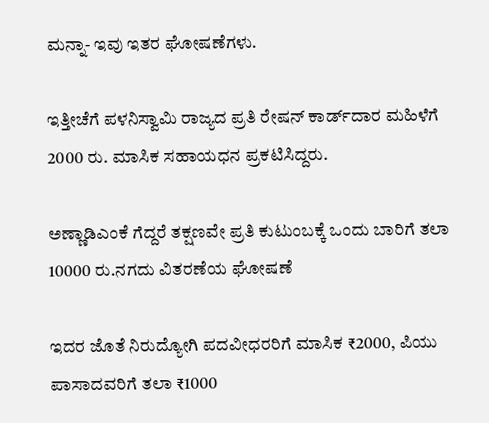ಮನ್ನಾ- ಇವು ಇತರ ಘೋಷಣೆಗಳು.

ಇತ್ತೀಚೆಗೆ ಪಳನಿಸ್ವಾಮಿ ರಾಜ್ಯದ ಪ್ರತಿ ರೇಷನ್‌ ಕಾರ್ಡ್‌ದಾರ ಮಹಿಳೆಗೆ 2000 ರು. ಮಾಸಿಕ ಸಹಾಯಧನ ಪ್ರಕಟಿಸಿದ್ದರು.

ಅಣ್ಣಾಡಿಎಂಕೆ ಗೆದ್ದರೆ ತಕ್ಷಣವೇ ಪ್ರತಿ ಕುಟುಂಬಕ್ಕೆ ಒಂದು ಬಾರಿಗೆ ತಲಾ 10000 ರು.ನಗದು ವಿತರಣೆಯ ಘೋಷಣೆ

ಇದರ ಜೊತೆ ನಿರುದ್ಯೋಗಿ ಪದವೀಧರರಿಗೆ ಮಾಸಿಕ ₹2000, ಪಿಯು ಪಾಸಾದವರಿಗೆ ತಲಾ ₹1000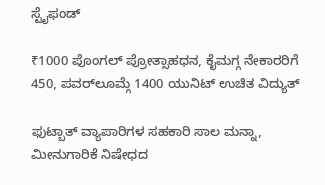ಸ್ಟೈಫಂಡ್‌

₹1000 ಪೊಂಗಲ್ ಪ್ರೋತ್ಸಾಹಧನ, ಕೈಮಗ್ಗ ನೇಕಾರರಿಗೆ 450, ಪವರ್‌ಲೂಮ್ಗೆ 1400 ಯುನಿಟ್‌ ಉಚಿತ ವಿದ್ಯುತ್‌

ಫುಟ್ಬಾತ್‌ ವ್ಯಾಪಾರಿಗಳ ಸಹಕಾರಿ ಸಾಲ ಮನ್ನಾ, ಮೀನುಗಾರಿಕೆ ನಿಷೇಧದ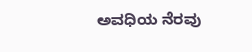ಅವಧಿಯ ನೆರವು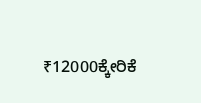₹12000ಕ್ಕೇರಿಕೆ